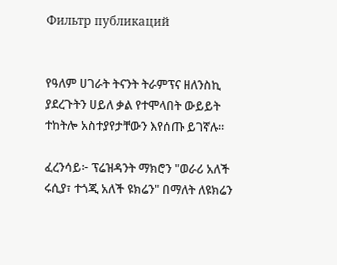Фильтр публикаций


የዓለም ሀገራት ትናንት ትራምፕና ዘለንስኪ ያደረጉትን ሀይለ ቃል የተሞላበት ውይይት ተከትሎ አስተያየታቸውን እየሰጡ ይገኛሉ።

ፈረንሳይ፦ ፕሬዝዳንት ማክሮን "ወራሪ አለች ሩሲያ፣ ተጎጂ አለች ዩክሬን" በማለት ለዩክሬን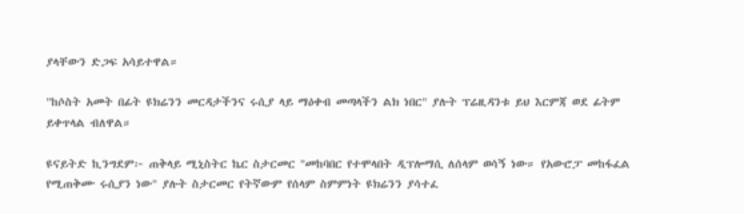ያላቸውን ድጋፍ አሳይተዋል።

"ከሶስት አመት በፊት ዩክሬንን መርዳታችንና ሩሲያ ላይ ማዕቀብ መጣላችን ልክ ነበር" ያሉት ፕሬዚዳንቱ ይህ እርምጃ ወደ ፊትም ይቀጥላል ብለዋል።

ዩናይትድ ኪንግደም፦ ጠቅላይ ሚኒስትር ኬር ስታርመር "መከባበር የተሞላበት ዲፕሎማሲ ለሰላም ወሳኝ ነው። የአውሮፓ መከፋፈል የሚጠቅሙ ሩሲያን ነው" ያሉት ስታርመር የትኛውም የሰላም ስምምነት ዩክሬንን ያሳተፈ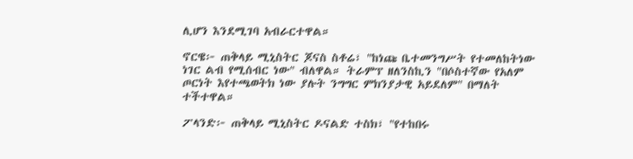ሊሆን እንደሚገባ አብራርተዋል።

ኖርዌ፦ ጠቅላይ ሚኒስትር ጆናስ ስቶሬ፣ "ከነጩ ቤተመንግሥት የተመለከትነው ነገር ልብ የሚሰብር ነው" ብለዋል። ትራምፕ ዘለንስኪን "በሶስተኛው የአለም ጦርነት እየተጫወትክ ነው ያሉት ንግግር ምክንያታዊ አይደለም" በማለት ተችተዋል።

ፖላንድ፦ ጠቅላይ ሚኒስትር ዶናልድ ተስክ፣ "የተከበሩ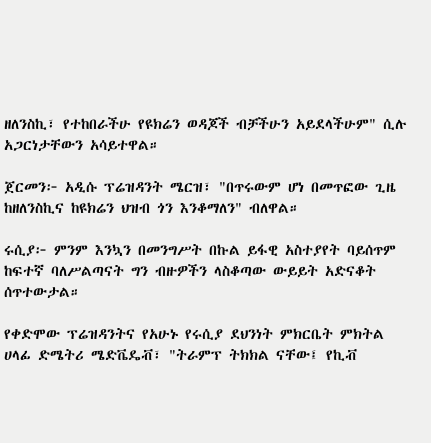ዘለንስኪ፣ የተከበራችሁ የዩክሬን ወዳጆች ብቻችሁን አይደላችሁም" ሲሉ አጋርነታቸውን አሳይተዋል።

ጀርመን፦ አዲሱ ፕሬዝዳንት ሜርዝ፣ "በጥሩውም ሆነ በመጥፎው ጊዜ ከዘለንስኪና ከዩክሬን ህዝብ ጎን እንቆማለን" ብለዋል።

ሩሲያ፦ ምንም እንኳን በመንግሥት በኩል ይፋዊ አስተያየት ባይሰጥም ከፍተኛ ባለሥልጣናት ግን ብዙዎችን ላስቆጣው ውይይት አድናቆት ሰጥተውታል።

የቀድሞው ፕሬዝዳንትና የአሁኑ የሩሲያ ደህንነት ምክርቤት ምክትል ሀላፊ ድሜትሪ ሜድቬዴቭ፣ "ትራምፕ ትክክል ናቸው፤ የኪቭ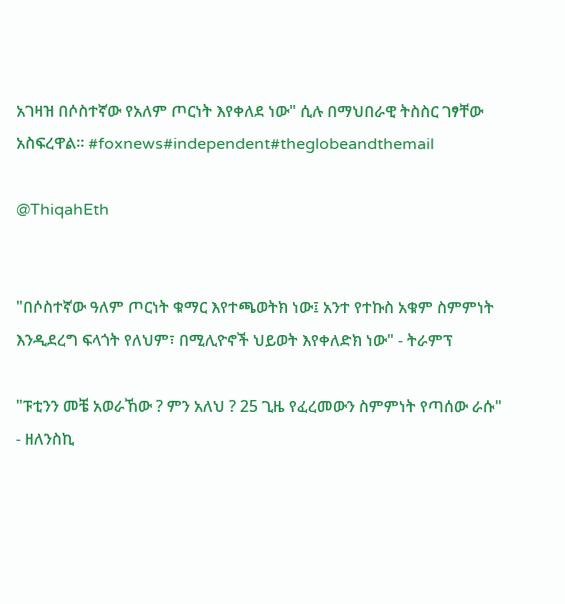አገዛዝ በሶስተኛው የአለም ጦርነት እየቀለደ ነው" ሲሉ በማህበራዊ ትስስር ገፃቸው አስፍረዋል። #foxnews#independent#theglobeandthemail

@ThiqahEth


"በሶስተኛው ዓለም ጦርነት ቁማር እየተጫወትክ ነው፤ አንተ የተኩስ አቁም ስምምነት እንዲደረግ ፍላጎት የለህም፣ በሚሊዮኖች ህይወት እየቀለድክ ነው" - ትራምፕ

"ፑቲንን መቼ አወራኸው ? ምን አለህ ? 25 ጊዜ የፈረመውን ስምምነት የጣሰው ራሱ" - ዘለንስኪ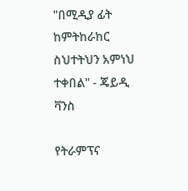"በሚዲያ ፊት ከምትከራከር ስህተትህን አምነህ ተቀበል" - ጄይዲ ቫንስ

የትራምፕና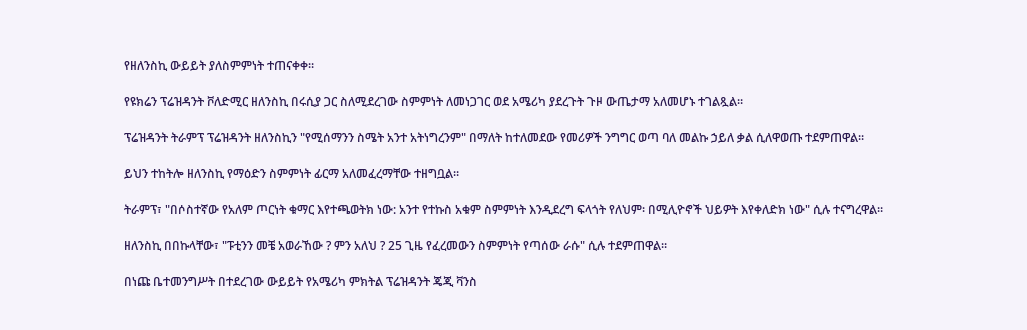የዘለንስኪ ውይይት ያለስምምነት ተጠናቀቀ።

የዩክሬን ፕሬዝዳንት ቮለድሚር ዘለንስኪ በሩሲያ ጋር ስለሚደረገው ስምምነት ለመነጋገር ወደ አሜሪካ ያደረጉት ጉዞ ውጤታማ አለመሆኑ ተገልጿል።

ፕሬዝዳንት ትራምፕ ፕሬዝዳንት ዘለንስኪን "የሚሰማንን ስሜት አንተ አትነግረንም" በማለት ከተለመደው የመሪዎች ንግግር ወጣ ባለ መልኩ ኃይለ ቃል ሲለዋወጡ ተደምጠዋል።

ይህን ተከትሎ ዘለንስኪ የማዕድን ስምምነት ፊርማ አለመፈረማቸው ተዘግቧል።

ትራምፕ፣ "በሶስተኛው የአለም ጦርነት ቁማር እየተጫወትክ ነው: አንተ የተኩስ አቁም ስምምነት እንዲደረግ ፍላጎት የለህም፡ በሚሊዮኖች ህይዎት እየቀለድክ ነው" ሲሉ ተናግረዋል።

ዘለንስኪ በበኩላቸው፣ "ፑቲንን መቼ አወራኸው ? ምን አለህ ? 25 ጊዜ የፈረመውን ስምምነት የጣሰው ራሱ" ሲሉ ተደምጠዋል።

በነጩ ቤተመንግሥት በተደረገው ውይይት የአሜሪካ ምክትል ፕሬዝዳንት ጄጂ ቫንስ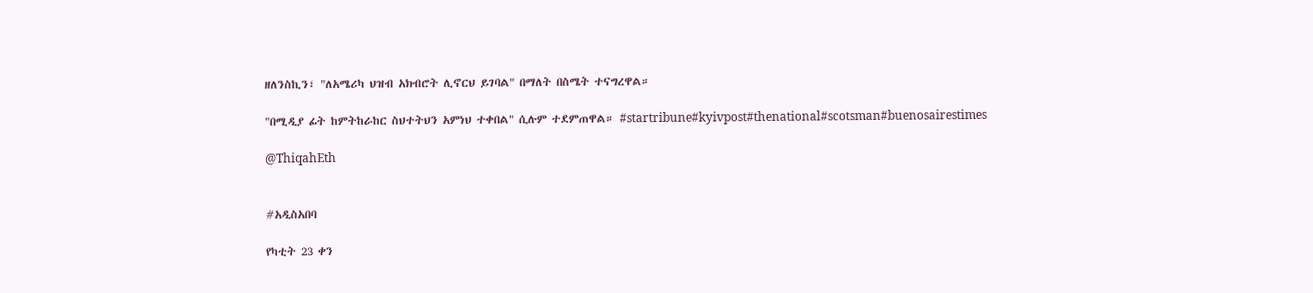ዘለንስኪን፣ "ለአሜሪካ ህዝብ አክብሮት ሊኖርህ ይገባል" በማለት በስሜት ተናግረዋል።

"በሚዲያ ፊት ከምትከራከር ስህተትህን አምነህ ተቀበል" ሲሉም ተደምጠዋል። #startribune#kyivpost#thenational#scotsman#buenosairestimes

@ThiqahEth


#አዲስአበባ

የካቲት 23 ቀን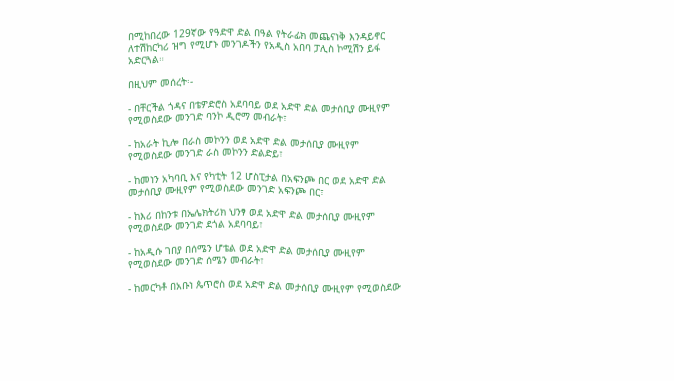በሚከበረው 129ኛው የዓድዋ ድል በዓል የትራፊክ መጨናነቅ እንዳይኖር ለተሽከርካሪ ዝግ የሚሆኑ መንገዶችን የአዲስ አበባ ፓሊስ ኮሚሽን ይፋ አድርጓል።

በዚህም መሰረት፡-

- በቸርችል ጎዳና በቴዎድሮስ አደባባይ ወደ አድዋ ድል መታሰቢያ ሙዚየም የሚወስደው መንገድ ባንኮ ዲሮማ መብራት፣

- ከአራት ኪሎ በራስ መኮንን ወደ አድዋ ድል መታሰቢያ ሙዚየም የሚወስደው መንገድ ራስ መኮንን ድልድይ፣

- ከመነን አካባቢ እና የካቲት 12 ሆስፒታል በአፍንጮ በር ወደ አድዋ ድል መታሰቢያ ሙዚየም የሚወስደው መንገድ አፍንጮ በር፣

- ከእሪ በከንቱ በኤሌክትሪክ ህንፃ ወደ አድዋ ድል መታሰቢያ ሙዚየም የሚወስደው መንገድ ደጎል አደባባይ፣

- ከአዲሱ ገበያ በሰሜን ሆቴል ወደ አድዋ ድል መታሰቢያ ሙዚየም የሚወስደው መንገድ ሰሜን መብራት፣

- ከመርካቶ በአቡነ ጴጥሮስ ወደ አድዋ ድል መታሰቢያ ሙዚየም የሚወስደው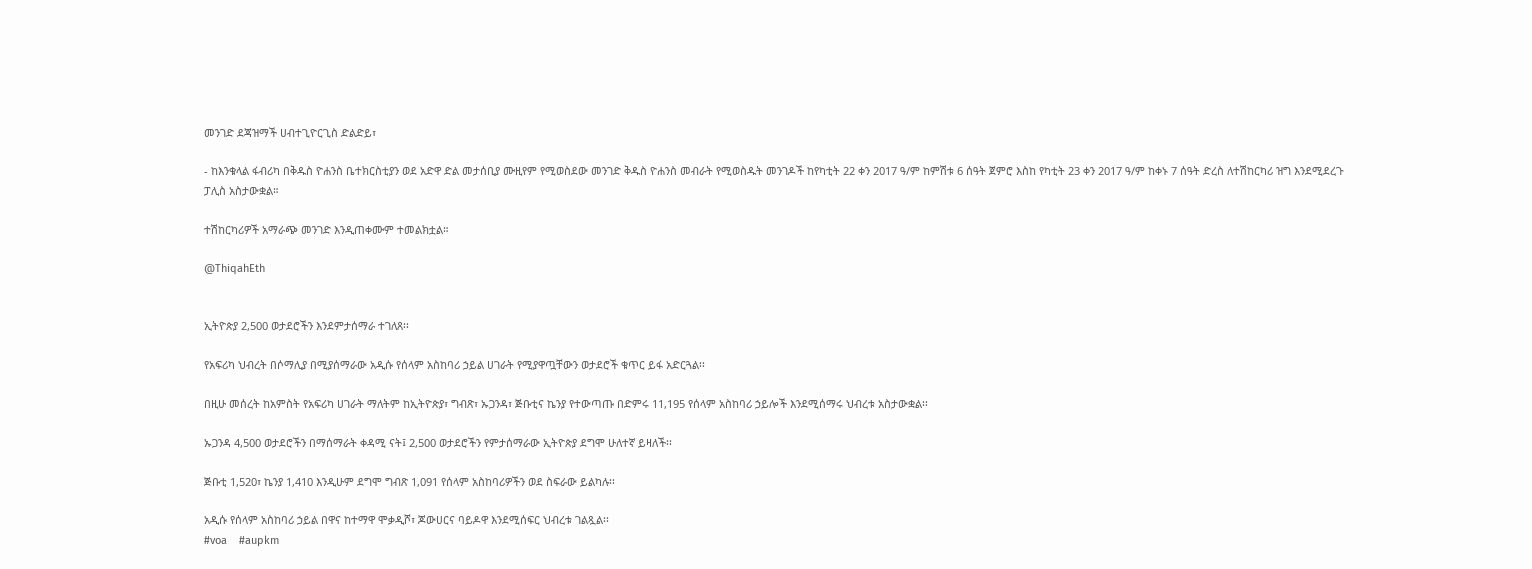መንገድ ደጃዝማች ሀብተጊዮርጊስ ድልድይ፣

- ከእንቁላል ፋብሪካ በቅዱስ ዮሐንስ ቤተክርስቲያን ወደ አድዋ ድል መታሰቢያ ሙዚየም የሚወስደው መንገድ ቅዱስ ዮሐንስ መብራት የሚወስዱት መንገዶች ከየካቲት 22 ቀን 2017 ዓ/ም ከምሽቱ 6 ሰዓት ጀምሮ እስከ የካቲት 23 ቀን 2017 ዓ/ም ከቀኑ 7 ሰዓት ድረስ ለተሽከርካሪ ዝግ እንደሚደረጉ ፓሊስ አስታውቋል።

ተሽከርካሪዎች አማራጭ መንገድ እንዲጠቀሙም ተመልክቷል።

@ThiqahEth


ኢትዮጵያ 2,500 ወታደሮችን እንደምታሰማራ ተገለጸ፡፡

የአፍሪካ ህብረት በሶማሊያ በሚያሰማራው አዲሱ የሰላም አስከባሪ ኃይል ሀገራት የሚያዋጧቸውን ወታደሮች ቁጥር ይፋ አድርጓል፡፡

በዚሁ መሰረት ከአምስት የአፍሪካ ሀገራት ማለትም ከኢትዮጵያ፣ ግብጽ፣ ኡጋንዳ፣ ጅቡቲና ኬንያ የተውጣጡ በድምሩ 11,195 የሰላም አስከባሪ ኃይሎች እንደሚሰማሩ ህብረቱ አስታውቋል፡፡

ኡጋንዳ 4,500 ወታደሮችን በማሰማራት ቀዳሚ ናት፤ 2,500 ወታደሮችን የምታሰማራው ኢትዮጵያ ደግሞ ሁለተኛ ይዛለች፡፡

ጅቡቲ 1,520፣ ኬንያ 1,410 እንዲሁም ደግሞ ግብጽ 1,091 የሰላም አስከባሪዎችን ወደ ስፍራው ይልካሉ፡፡

አዲሱ የሰላም አስከባሪ ኃይል በዋና ከተማዋ ሞቃዲሾ፣ ጆውሀርና ባይዶዋ እንደሚሰፍር ህብረቱ ገልጿል፡፡
#voa    #aupkm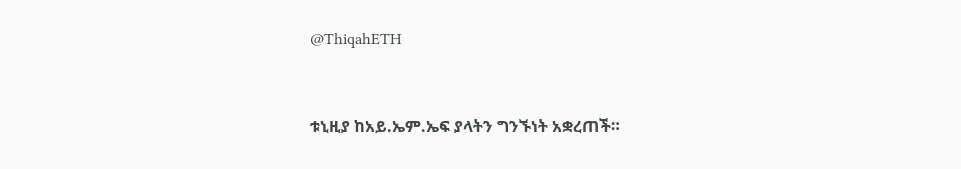@ThiqahETH


ቱኒዚያ ከአይ.ኤም.ኤፍ ያላትን ግንኙነት አቋረጠች።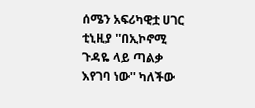ሰሜን አፍሪካዊቷ ሀገር ቲኒዚያ ''በኢኮኖሚ ጉዳዬ ላይ ጣልቃ እየገባ ነው'' ካለችው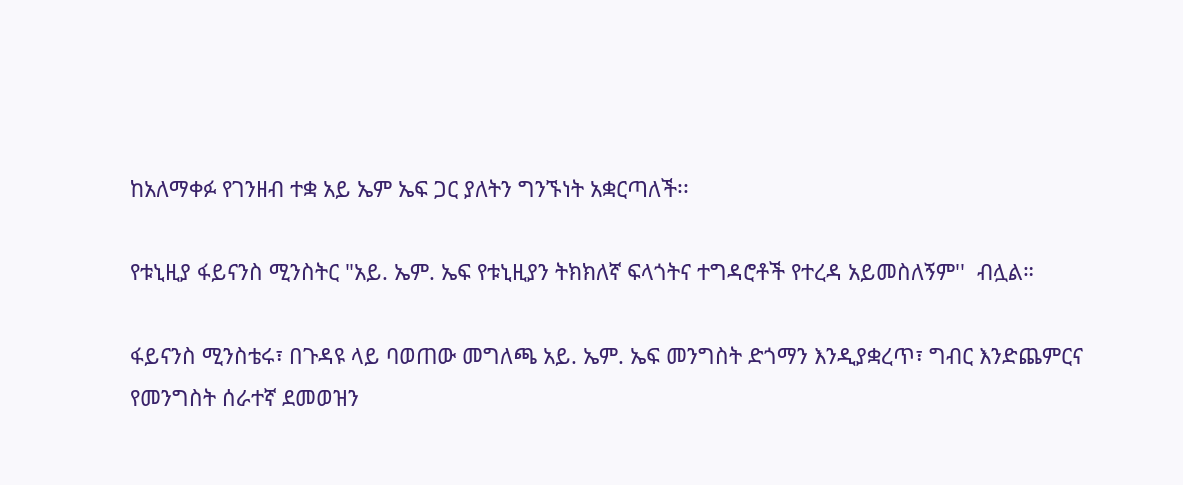ከአለማቀፉ የገንዘብ ተቋ አይ ኤም ኤፍ ጋር ያለትን ግንኙነት አቋርጣለች፡፡

የቱኒዚያ ፋይናንስ ሚንስትር "አይ. ኤም. ኤፍ የቱኒዚያን ትክክለኛ ፍላጎትና ተግዳሮቶች የተረዳ አይመስለኝም''  ብሏል።

ፋይናንስ ሚንስቴሩ፣ በጉዳዩ ላይ ባወጠው መግለጫ አይ. ኤም. ኤፍ መንግስት ድጎማን እንዲያቋረጥ፣ ግብር እንድጨምርና የመንግስት ሰራተኛ ደመወዝን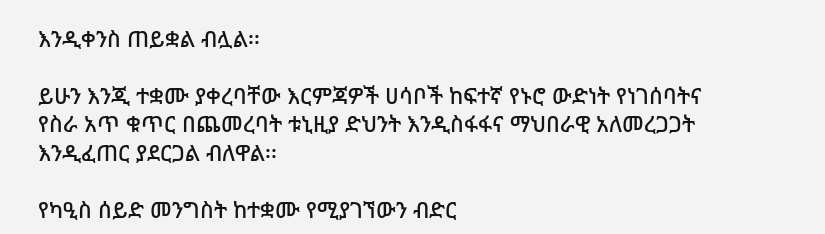እንዲቀንስ ጠይቋል ብሏል፡፡

ይሁን እንጂ ተቋሙ ያቀረባቸው እርምጃዎች ሀሳቦች ከፍተኛ የኑሮ ውድነት የነገሰባትና የስራ አጥ ቁጥር በጨመረባት ቱኒዚያ ድህንት እንዲስፋፋና ማህበራዊ አለመረጋጋት እንዲፈጠር ያደርጋል ብለዋል፡፡

የካዒስ ሰይድ መንግስት ከተቋሙ የሚያገኘውን ብድር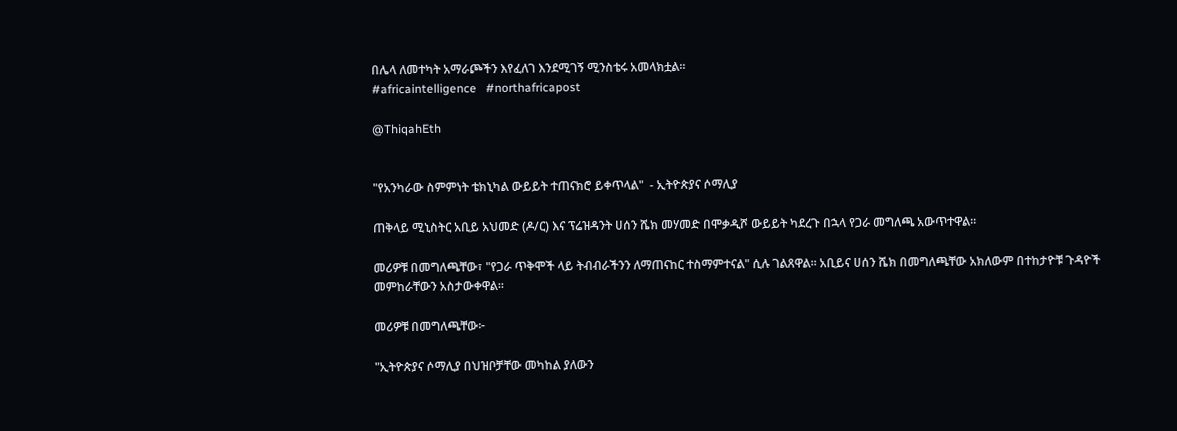በሌላ ለመተካት አማራጮችን እየፈለገ እንደሚገኝ ሚንስቴሩ አመላክቷል፡፡
#africaintelligence   #northafricapost

@ThiqahEth


"የአንካራው ስምምነት ቴክኒካል ውይይት ተጠናክሮ ይቀጥላል"  - ኢትዮጵያና ሶማሊያ

ጠቅላይ ሚኒስትር አቢይ አህመድ (ዶ/ር) እና ፕሬዝዳንት ሀሰን ሼክ መሃመድ በሞቃዲሾ ውይይት ካደረጉ በኋላ የጋራ መግለጫ አውጥተዋል፡፡

መሪዎቹ በመግለጫቸው፣ "የጋራ ጥቅሞች ላይ ትብብራችንን ለማጠናከር ተስማምተናል" ሲሉ ገልጸዋል፡፡ አቢይና ሀሰን ሼክ በመግለጫቸው አክለውም በተከታዮቹ ጉዳዮች መምከራቸውን አስታውቀዋል፡፡

መሪዎቹ በመግለጫቸው፦

"ኢትዮጵያና ሶማሊያ በህዝቦቻቸው መካከል ያለውን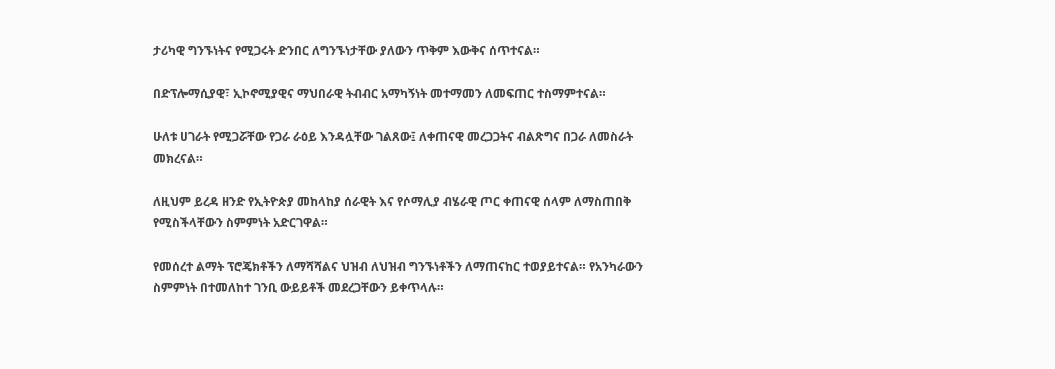ታሪካዊ ግንኙነትና የሚጋሩት ድንበር ለግንኙነታቸው ያለውን ጥቅም እውቅና ሰጥተናል።

በድፕሎማሲያዊ፣ ኢኮኖሚያዊና ማህበራዊ ትብብር አማካኝነት መተማመን ለመፍጠር ተስማምተናል።

ሁለቱ ሀገራት የሚጋሯቸው የጋራ ራዕይ እንዳሏቸው ገልጸው፤ ለቀጠናዊ መረጋጋትና ብልጽግና በጋራ ለመስራት መክረናል።

ለዚህም ይረዳ ዘንድ የኢትዮጵያ መከላከያ ሰራዊት እና የሶማሊያ ብሄራዊ ጦር ቀጠናዊ ሰላም ለማስጠበቅ የሚስችላቸውን ስምምነት አድርገዋል።

የመሰረተ ልማት ፕሮጄክቶችን ለማሻሻልና ህዝብ ለህዝብ ግንኙነቶችን ለማጠናከር ተወያይተናል። የአንካራውን ስምምነት በተመለከተ ገንቢ ውይይቶች መደረጋቸውን ይቀጥላሉ።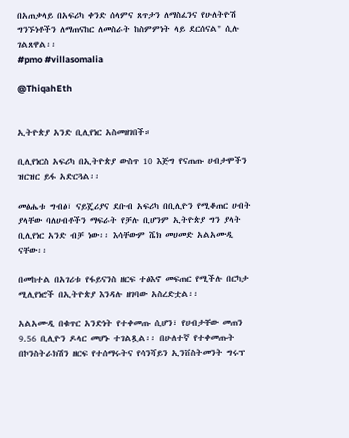በአጠቃላይ በአፍሪካ ቀንድ ሰላምና ጸጥታን ለማስፈንና የሁለትዮሽ ግንኙነቶችን ለማጠናከር ለመስራት ከስምምነት ላይ ደርሰናል" ሲሉ ገልጸዋል፡፡
#pmo #villasomalia

@ThiqahEth


ኢትዮጵያ አንድ ቢሊየነር አስመዘገበች።

ቢሊየነርስ አፍሪካ በኢትዮጵያ ውስጥ 10 እጅግ የናጠጡ ሀብታሞችን ዝርዝር ይፋ አድርጓል፡፡

መፅሔቱ ግብፅ፣ ናይጄሪያና ደቡብ አፍሪካ በቢሊዮን የሚቆጠር ሀብት ያላቸው ባለሀብቶችን ማፍራት የቻሉ ቢሆንም ኢትዮጵያ ግን ያላት ቢሊየነር አንድ ብቻ ነው፡፡ እሳቸውም ሼክ መሀመድ አልአሙዲ ናቸው፡፡

በመከተል በአገሪቱ የፋይናንስ ዘርፍ ተፅእኖ መፍጠር የሚችሉ በርካታ ሚሊየነሮች በኢትዮጵያ እንዳሉ ዘገባው አስረድቷል፡፡

አልአሙዲ በቁጥር አንድነት የተቀመጡ ሲሆን፣ የሀብታቸው መጠን 9.56 ቢሊዮን ዶላር መሆኑ ተገልጿል፡፡ በሁለተኛ የተቀመጡት በኮንስትራክሽን ዘርፍ የተሰማሩትና የሳንሻይን ኢንቨስትመንት ግሩፕ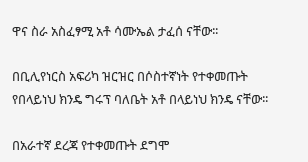ዋና ስራ አስፈፃሚ አቶ ሳሙኤል ታፈሰ ናቸው፡፡

በቢሊየነርስ አፍሪካ ዝርዝር በሶስተኛነት የተቀመጡት የበላይነህ ክንዴ ግሩፕ ባለቤት አቶ በላይነህ ክንዴ ናቸው፡፡

በአራተኛ ደረጃ የተቀመጡት ደግሞ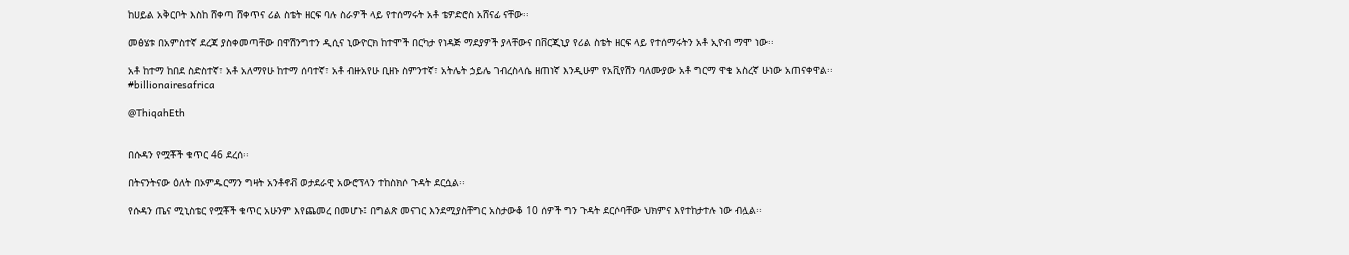ከሀይል አቅርቦት እስከ ሸቀጣ ሸቀጥና ሪል ስቴት ዘርፍ ባሉ ስራዎች ላይ የተሰማሩት አቶ ቴዎድሮስ አሸናፊ ናቸው፡፡

መፅሄቱ በአምስተኛ ደረጃ ያስቀመጣቸው በዋሽንግተን ዲሲና ኒውዮርክ ከተሞች በርካታ የነዳጅ ማደያዎች ያላቸውና በቨርጂኒያ የሪል ስቴት ዘርፍ ላይ የተሰማሩትን አቶ ኢዮብ ማሞ ነው፡፡

አቶ ከተማ ከበደ ስድስተኛ፣ አቶ አለማየሁ ከተማ ሰባተኛ፣ አቶ ብዙአየሁ ቢዘኑ ስምንተኛ፣ አትሌት ኃይሌ ገብረስላሴ ዘጠነኛ እንዲሁም የአቪየሽን ባለሙያው አቶ ግርማ ዋቄ አስረኛ ሁነው አጠናቀዋል፡፡
#billionairesafrica

@ThiqahEth


በሱዳን የሟቾች ቁጥር 46 ደረሰ፡፡

በትናንትናው ዕለት በኦምዱርማን ግዛት አንቶኖቭ ወታደራዊ አውሮፕላን ተከስክሶ ጉዳት ደርሷል፡፡

የሱዳን ጤና ሚኒስቴር የሟቾች ቁጥር አሁንም እየጨመረ በመሆኑ፤ በግልጽ መናገር እንደሚያስቸግር አስታውቆ 10 ሰዎች ግን ጉዳት ደርሶባቸው ህክምና እየተከታተሉ ነው ብሏል፡፡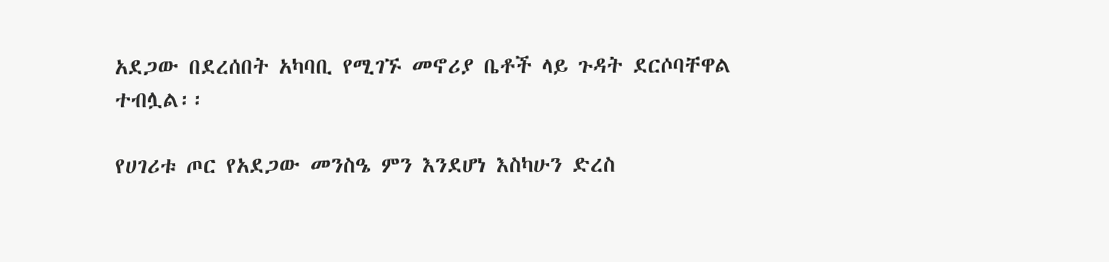አደጋው በደረሰበት አካባቢ የሚገኙ መኖሪያ ቤቶች ላይ ጉዳት ደርሶባቸዋል ተብሏል፡፡

የሀገሪቱ ጦር የአደጋው መንስዔ ምን እንደሆነ እስካሁን ድረስ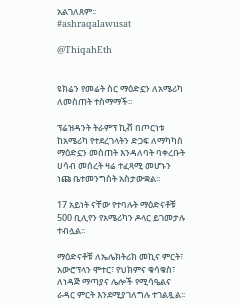አልገለጸም፡፡
#ashraqalawusat

@ThiqahEth


ዩክሬን የመሬት ስር ማዕድኗን ለአሜሪካ ለመስጠት ተስማማች፡፡

ፕሬዝዳንት ትራምፕ ኪቭ በጦርነቱ ከአሜሪካ የተደረገላትን ድጋፍ ለማካካስ ማዕድኗን መስጠት እንዳለባት ባቀረቡት ሀሳብ መሰረት ዛሬ ተፈጻሚ መሆኑን ነጩ ቤተመንግስት አስታውቋል፡፡

17 አይነት ናቸው የተባሉት ማዕድናቶቹ 500 ቢሊየን የአሜሪካን ዶላር ይገመታሉ ተብሏል፡፡

ማዕድናቶቹ ለኤሌክትሪክ መኪና ምርት፣ አውሮፕላን ሞተር፣ የህክምና ቁሳቁስ፣ ለነዳጅ ማጣያና ሌሎች የሚሳዔልና ራዳር ምርት እንደሚያገለግሉ ተገልጿል፡፡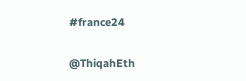#france24

@ThiqahEth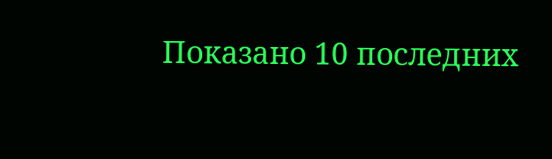Показано 10 последних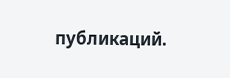публикаций.